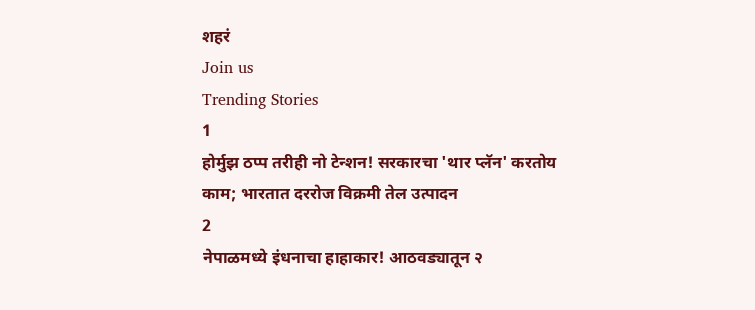शहरं
Join us
Trending Stories
1
होर्मुझ ठप्प तरीही नो टेन्शन! सरकारचा 'थार प्लॅन' करतोय काम; भारतात दररोज विक्रमी तेल उत्पादन
2
नेपाळमध्ये इंधनाचा हाहाकार! आठवड्यातून २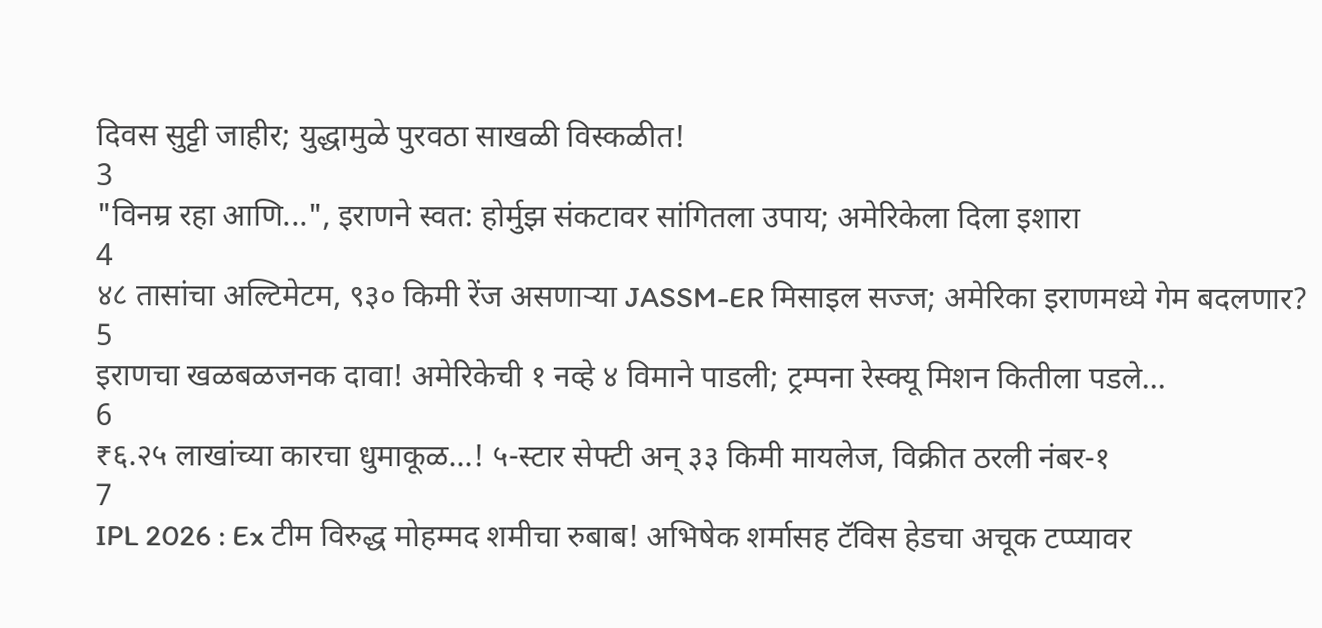दिवस सुट्टी जाहीर; युद्धामुळे पुरवठा साखळी विस्कळीत!
3
"विनम्र रहा आणि...", इराणने स्वत: होर्मुझ संकटावर सांगितला उपाय; अमेरिकेला दिला इशारा
4
४८ तासांचा अल्टिमेटम, ९३० किमी रेंज असणाऱ्या JASSM-ER मिसाइल सज्ज; अमेरिका इराणमध्ये गेम बदलणार?
5
इराणचा खळबळजनक दावा! अमेरिकेची १ नव्हे ४ विमाने पाडली; ट्रम्पना रेस्क्यू मिशन कितीला पडले...
6
₹६.२५ लाखांच्या कारचा धुमाकूळ...! ५-स्टार सेफ्टी अन् ३३ किमी मायलेज, विक्रीत ठरली नंबर-१
7
IPL 2026 : Ex टीम विरुद्ध मोहम्मद शमीचा रुबाब! अभिषेक शर्मासह टॅविस हेडचा अचूक टप्प्यावर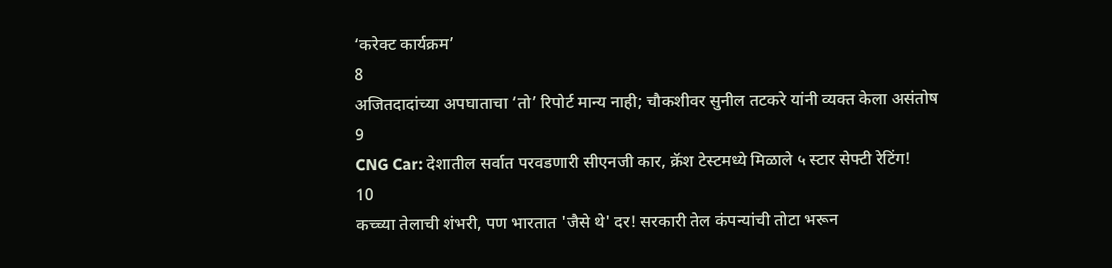‘करेक्ट कार्यक्रम’
8
अजितदादांच्या अपघाताचा ‘तो’ रिपोर्ट मान्य नाही; चौकशीवर सुनील तटकरे यांनी व्यक्त केला असंतोष
9
CNG Car: देशातील सर्वात परवडणारी सीएनजी कार, क्रॅश टेस्टमध्ये मिळाले ५ स्टार सेफ्टी रेटिंग!
10
कच्च्या तेलाची शंभरी, पण भारतात 'जैसे थे' दर! सरकारी तेल कंपन्यांची तोटा भरून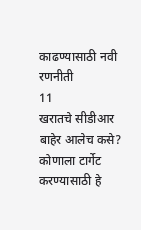काढण्यासाठी नवी रणनीती
11
खरातचे सीडीआर बाहेर आलेच कसे? कोणाला टार्गेट करण्यासाठी हे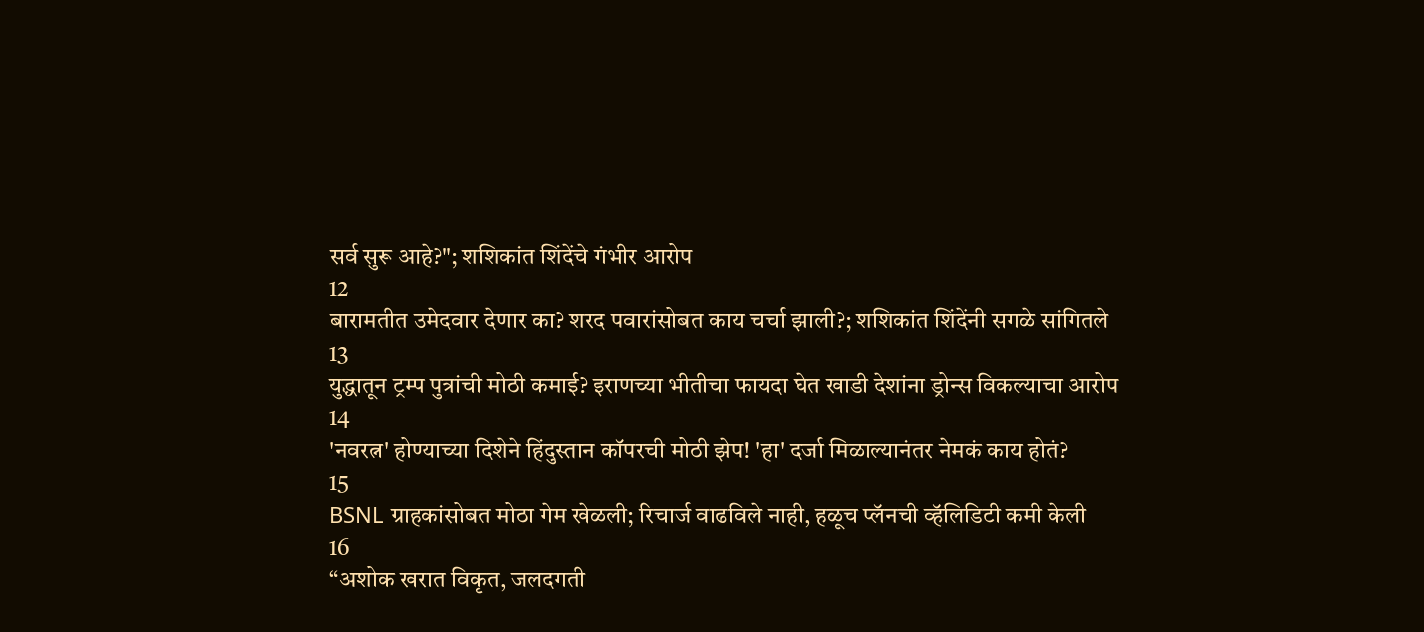सर्व सुरू आहे?"; शशिकांत शिंदेंचे गंभीर आरोप
12
बारामतीत उमेदवार देणार का? शरद पवारांसोबत काय चर्चा झाली?; शशिकांत शिंदेंनी सगळे सांगितले
13
युद्धातून ट्रम्प पुत्रांची मोठी कमाई? इराणच्या भीतीचा फायदा घेत खाडी देशांना ड्रोन्स विकल्याचा आरोप
14
'नवरत्न' होण्याच्या दिशेने हिंदुस्तान कॉपरची मोठी झेप! 'हा' दर्जा मिळाल्यानंतर नेमकं काय होतं?
15
BSNL ग्राहकांसोबत मोठा गेम खेळली; रिचार्ज वाढविले नाही, हळूच प्लॅनची व्हॅलिडिटी कमी केली
16
“अशोक खरात विकृत, जलदगती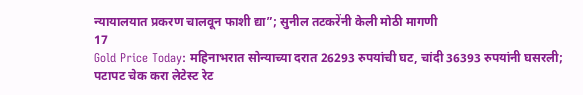न्यायालयात प्रकरण चालवून फाशी द्या”; सुनील तटकरेंनी केली मोठी मागणी
17
Gold Price Today: महिनाभरात सोन्याच्या दरात 26293 रुपयांची घट, चांदी 36393 रुपयांनी घसरली; पटापट चेक करा लेटेस्ट रेट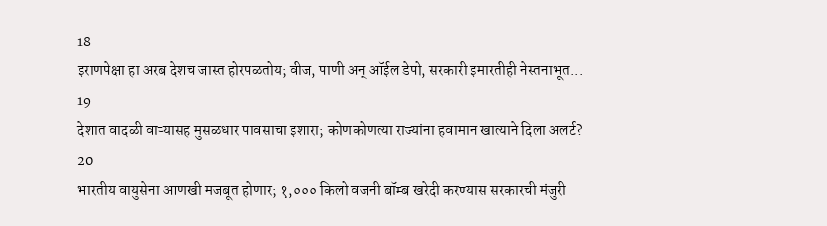18
इराणपेक्षा हा अरब देशच जास्त होरपळतोय; वीज, पाणी अन् ऑईल डेपो, सरकारी इमारतीही नेस्तनाभूत...
19
देशात वादळी वाऱ्यासह मुसळधार पावसाचा इशारा; कोणकोणत्या राज्यांना हवामान खात्याने दिला अलर्ट?
20
भारतीय वायुसेना आणखी मजबूत होणार; १,००० किलो वजनी बॉम्ब खरेदी करण्यास सरकारची मंजुरी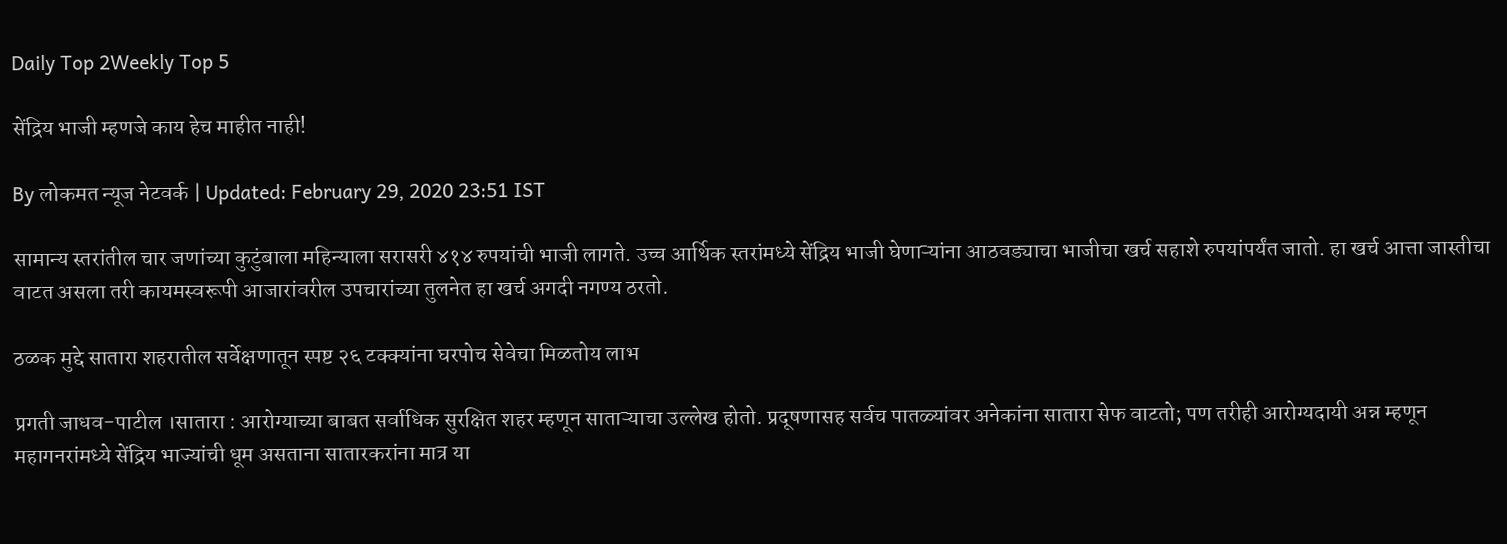Daily Top 2Weekly Top 5

सेंद्रिय भाजी म्हणजे काय हेच माहीत नाही!

By लोकमत न्यूज नेटवर्क | Updated: February 29, 2020 23:51 IST

सामान्य स्तरांतील चार जणांच्या कुटुंबाला महिन्याला सरासरी ४१४ रुपयांची भाजी लागते. उच्च आर्थिक स्तरांमध्ये सेंद्रिय भाजी घेणाऱ्यांना आठवड्याचा भाजीचा खर्च सहाशे रुपयांपर्यंत जातो. हा खर्च आत्ता जास्तीचा वाटत असला तरी कायमस्वरूपी आजारांवरील उपचारांच्या तुलनेत हा खर्च अगदी नगण्य ठरतो.

ठळक मुद्दे सातारा शहरातील सर्वेक्षणातून स्पष्ट २६ टक्क्यांना घरपोच सेवेचा मिळतोय लाभ

प्रगती जाधव-पाटील ।सातारा : आरोग्याच्या बाबत सर्वाधिक सुरक्षित शहर म्हणून साताऱ्याचा उल्लेख होतो. प्रदूषणासह सर्वच पातळ्यांवर अनेकांना सातारा सेफ वाटतो; पण तरीही आरोग्यदायी अन्न म्हणून महागनरांमध्ये सेंद्रिय भाज्यांची धूम असताना सातारकरांना मात्र या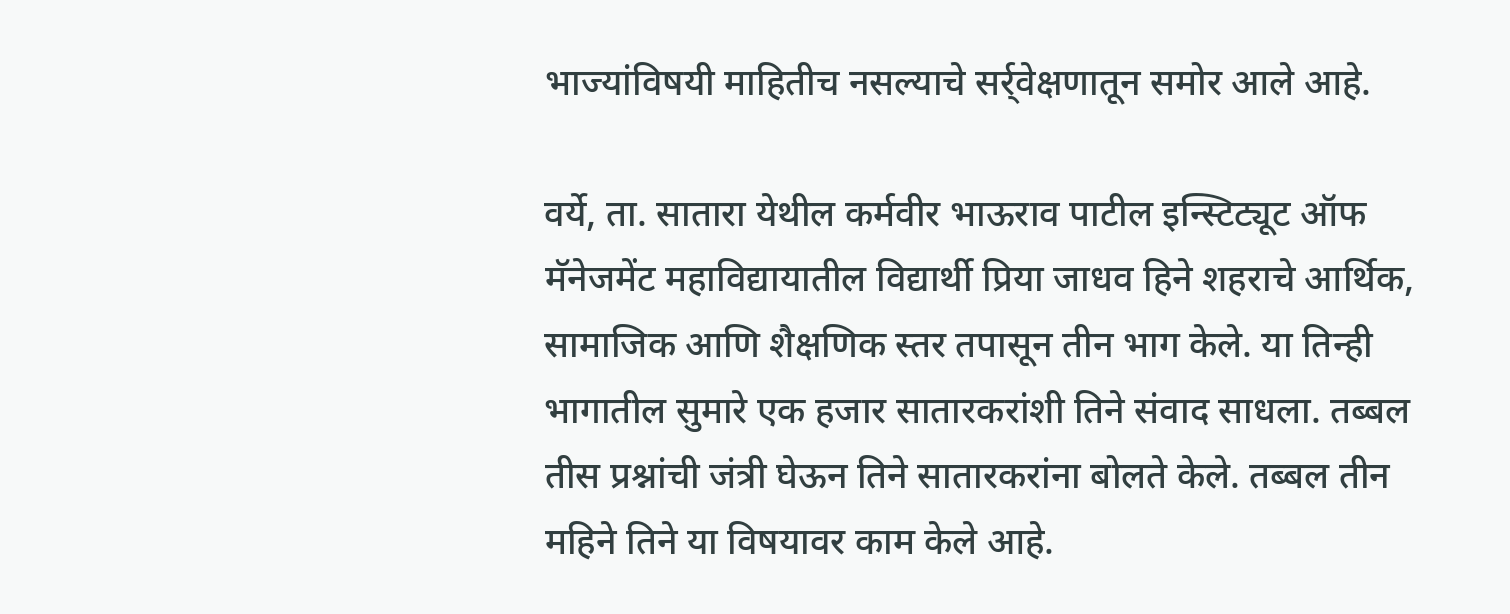भाज्यांविषयी माहितीच नसल्याचे सर्र्वेक्षणातून समोर आले आहे.

वर्ये, ता. सातारा येथील कर्मवीर भाऊराव पाटील इन्स्टिट्यूट ऑफ मॅनेजमेंट महाविद्यायातील विद्यार्थी प्रिया जाधव हिने शहराचे आर्थिक, सामाजिक आणि शैक्षणिक स्तर तपासून तीन भाग केले. या तिन्ही भागातील सुमारे एक हजार सातारकरांशी तिने संवाद साधला. तब्बल तीस प्रश्नांची जंत्री घेऊन तिने सातारकरांना बोलते केले. तब्बल तीन महिने तिने या विषयावर काम केले आहे.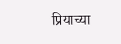प्रियाच्या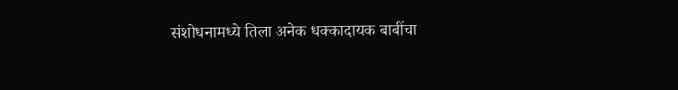संशोधनामध्ये तिला अनेक धक्कादायक बाबींचा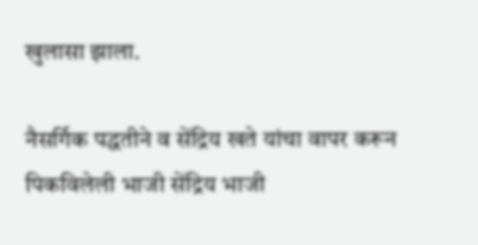खुलासा झाला.

नैसर्गिक पद्धतीने व सेंद्रिय खते यांचा वापर करून पिकविलेली भाजी सेंद्रिय भाजी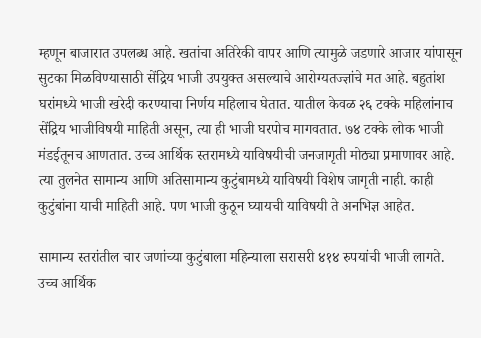म्हणून बाजारात उपलब्ध आहे. खतांचा अतिरेकी वापर आणि त्यामुळे जडणारे आजार यांपासून सुटका मिळविण्यासाठी सेंद्रिय भाजी उपयुक्त असल्याचे आरोग्यतज्ज्ञांचे मत आहे. बहुतांश घरांमध्ये भाजी खरेदी करण्याचा निर्णय महिलाच घेतात. यातील केवळ २६ टक्के महिलांनाच सेंद्रिय भाजीविषयी माहिती असून, त्या ही भाजी घरपोच मागवतात. ७४ टक्के लोक भाजी मंडईतूनच आणतात. उच्च आर्थिक स्तरामध्ये याविषयीची जनजागृती मोठ्या प्रमाणावर आहे. त्या तुलनेत सामान्य आणि अतिसामान्य कुटुंबामध्ये याविषयी विशेष जागृती नाही. काही कुटुंबांना याची माहिती आहे. पण भाजी कुठून घ्यायची याविषयी ते अनभिज्ञ आहेत.

सामान्य स्तरांतील चार जणांच्या कुटुंबाला महिन्याला सरासरी ४१४ रुपयांची भाजी लागते. उच्च आर्थिक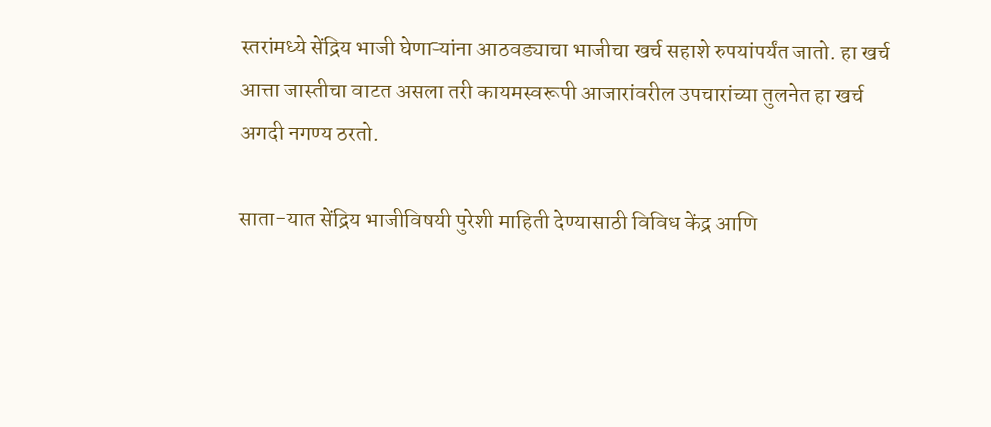स्तरांमध्ये सेंद्रिय भाजी घेणाऱ्यांना आठवड्याचा भाजीचा खर्च सहाशे रुपयांपर्यंत जातो. हा खर्च आत्ता जास्तीचा वाटत असला तरी कायमस्वरूपी आजारांवरील उपचारांच्या तुलनेत हा खर्च अगदी नगण्य ठरतो.

साता-यात सेंद्रिय भाजीविषयी पुरेशी माहिती देण्यासाठी विविध केंद्र आणि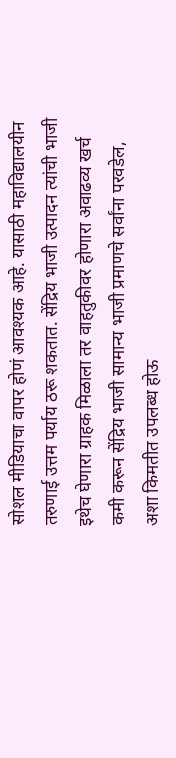सोशल मीडियाचा वापर होणं आवश्यक आहे. यासाठी महाविद्यालयीन तरुणाई उत्तम पर्याय ठरू शकतात. सेंद्रिय भाजी उत्पादन त्यांची भाजी इथेच घेणारा ग्राहक मिळाला तर वाहतुकीवर होणारा अवाढव्य खर्च कमी करून सेंद्रिय भाजी सामान्य भाजी प्रमाणचे सर्वांना परवडेल, अशा किमतीत उपलब्ध होऊ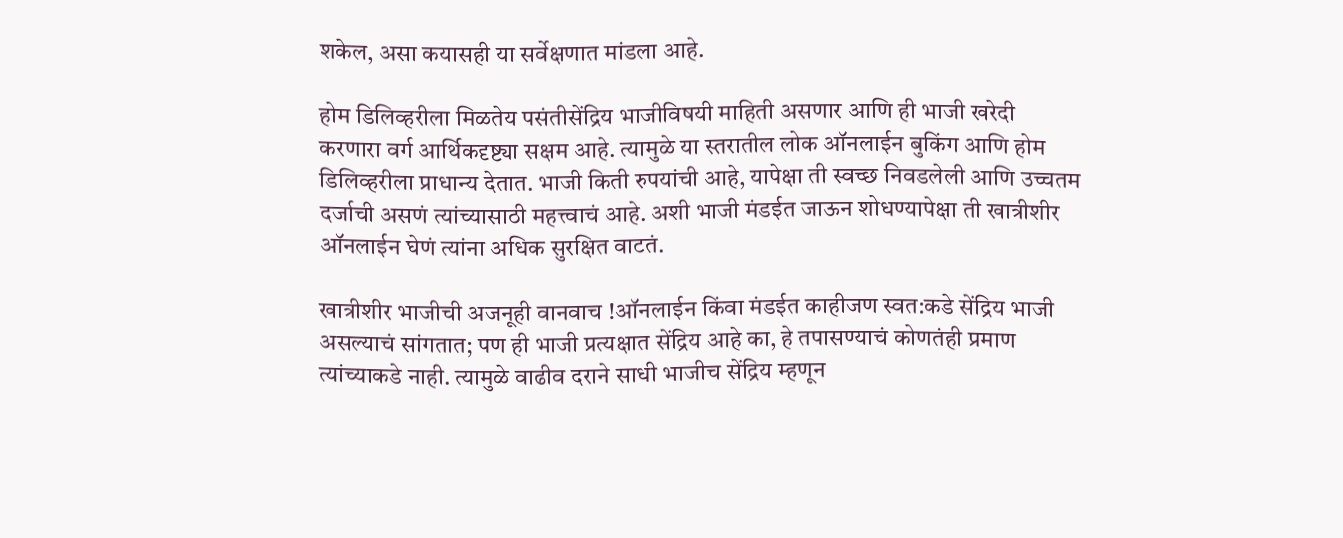शकेल, असा कयासही या सर्वेक्षणात मांडला आहे.

होम डिलिव्हरीला मिळतेय पसंतीसेंद्रिय भाजीविषयी माहिती असणार आणि ही भाजी खरेदी करणारा वर्ग आर्थिकदृष्ट्या सक्षम आहे. त्यामुळे या स्तरातील लोक ऑनलाईन बुकिंग आणि होम डिलिव्हरीला प्राधान्य देतात. भाजी किती रुपयांची आहे, यापेक्षा ती स्वच्छ निवडलेली आणि उच्चतम दर्जाची असणं त्यांच्यासाठी महत्त्वाचं आहे. अशी भाजी मंडईत जाऊन शोधण्यापेक्षा ती खात्रीशीर ऑनलाईन घेणं त्यांना अधिक सुरक्षित वाटतं.

खात्रीशीर भाजीची अजनूही वानवाच !ऑनलाईन किंवा मंडईत काहीजण स्वत:कडे सेंद्रिय भाजी असल्याचं सांगतात; पण ही भाजी प्रत्यक्षात सेंद्रिय आहे का, हे तपासण्याचं कोणतंही प्रमाण त्यांच्याकडे नाही. त्यामुळे वाढीव दराने साधी भाजीच सेंद्रिय म्हणून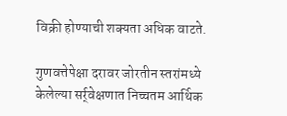विक्री होण्याची शक्यता अधिक वाटते.

गुणवत्तेपेक्षा दरावर जोरतीन स्तरांमध्ये केलेल्या सर्र्वेक्षणात निच्चतम आर्थिक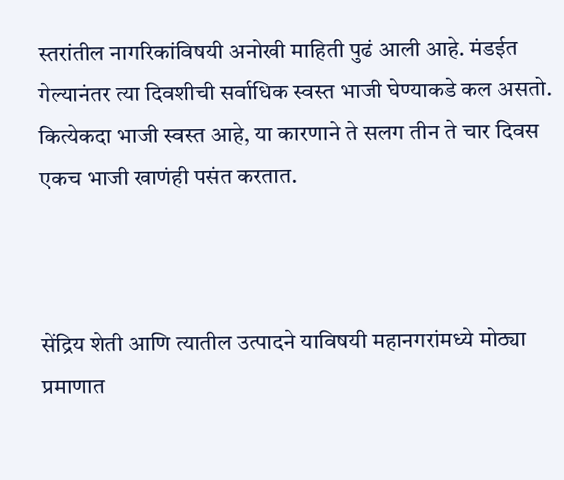स्तरांतील नागरिकांविषयी अनोखी माहिती पुढं आली आहे. मंडईत गेल्यानंतर त्या दिवशीची सर्वाधिक स्वस्त भाजी घेण्याकडे कल असतो. कित्येकदा भाजी स्वस्त आहे, या कारणाने ते सलग तीन ते चार दिवस एकच भाजी खाणंही पसंत करतात.



सेंद्रिय शेती आणि त्यातील उत्पादने याविषयी महानगरांमध्ये मोठ्या प्रमाणात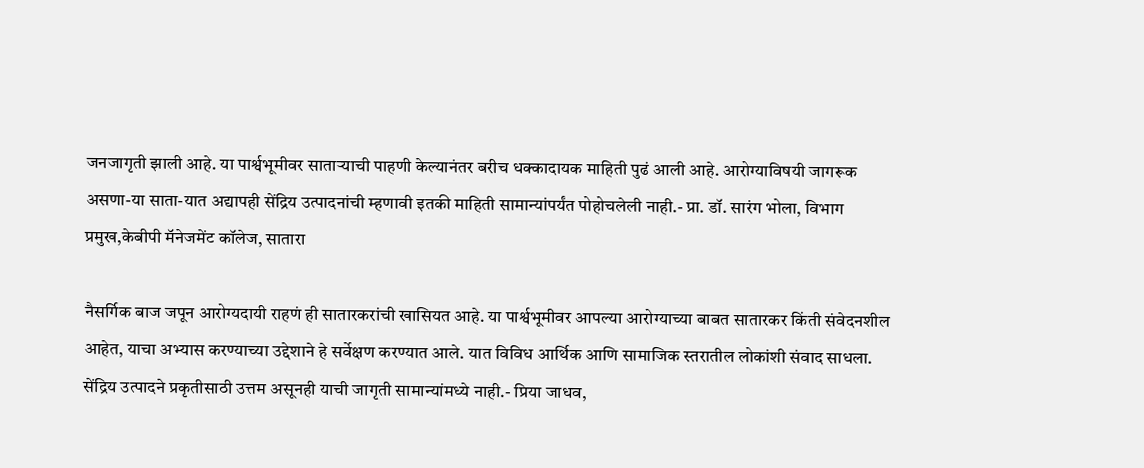जनजागृती झाली आहे. या पार्श्वभूमीवर साताऱ्याची पाहणी केल्यानंतर बरीच धक्कादायक माहिती पुढं आली आहे. आरोग्याविषयी जागरूक असणा-या साता-यात अद्यापही सेंद्रिय उत्पादनांची म्हणावी इतकी माहिती सामान्यांपर्यंत पोहोचलेली नाही.- प्रा. डॉ. सारंग भोला, विभाग प्रमुख,केबीपी मॅनेजमेंट कॉलेज, सातारा

नैसर्गिक बाज जपून आरोग्यदायी राहणं ही सातारकरांची खासियत आहे. या पार्श्वभूमीवर आपल्या आरोग्याच्या बाबत सातारकर किंती संवेदनशील आहेत, याचा अभ्यास करण्याच्या उद्देशाने हे सर्वेक्षण करण्यात आले. यात विविध आर्थिक आणि सामाजिक स्तरातील लोकांशी संवाद साधला. सेंद्रिय उत्पादने प्रकृतीसाठी उत्तम असूनही याची जागृती सामान्यांमध्ये नाही.- प्रिया जाधव,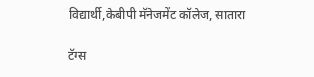विद्यार्थी,केबीपी मॅनेजमेंट कॉलेज, सातारा

टॅग्स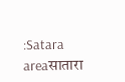:Satara areaसातारा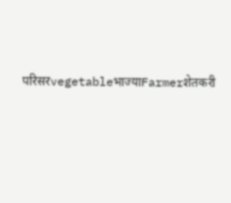परिसरvegetableभाज्याFarmerशेतकरी